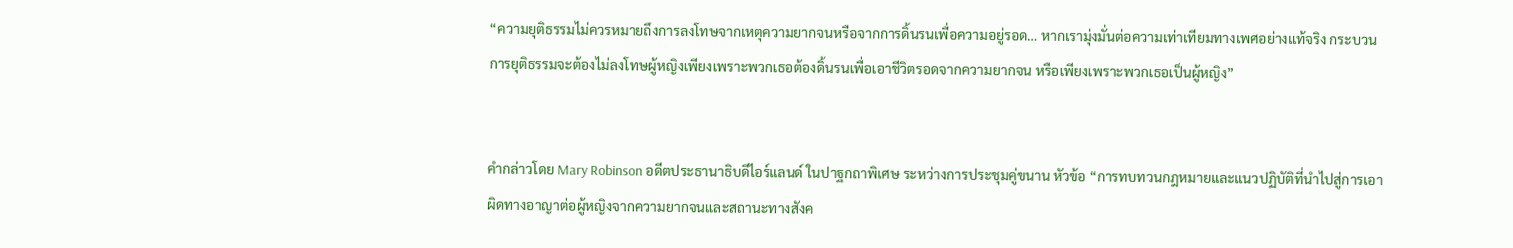“ความยุติธรรมไม่ควรหมายถึงการลงโทษจากเหตุความยากจนหรือจากการดิ้นรนเพื่อความอยู่รอด… หากเรามุ่งมั่นต่อความเท่าเทียมทางเพศอย่างแท้จริง กระบวนการยุติธรรมจะต้องไม่ลงโทษผู้หญิงเพียงเพราะพวกเธอต้องดิ้นรนเพื่อเอาชีวิตรอดจากความยากจน หรือเพียงเพราะพวกเธอเป็นผู้หญิง”


คำกล่าวโดย Mary Robinson อดีตประธานาธิบดีไอร์แลนด์ ในปาฐกถาพิเศษ ระหว่างการประชุมคู่ขนาน หัวข้อ “การทบทวนกฎหมายและแนวปฏิบัติที่นำไปสู่การเอาผิดทางอาญาต่อผู้หญิงจากความยากจนและสถานะทางสังค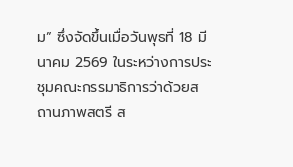ม” ซึ่งจัดขึ้นเมื่อวันพุธที่ 18 มีนาคม 2569 ในระหว่างการประชุมคณะกรรมาธิการว่าด้วยสถานภาพสตรี ส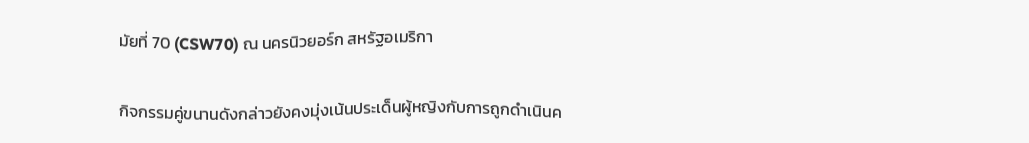มัยที่ 70 (CSW70) ณ นครนิวยอร์ก สหรัฐอเมริกา

กิจกรรมคู่ขนานดังกล่าวยังคงมุ่งเน้นประเด็นผู้หญิงกับการถูกดำเนินค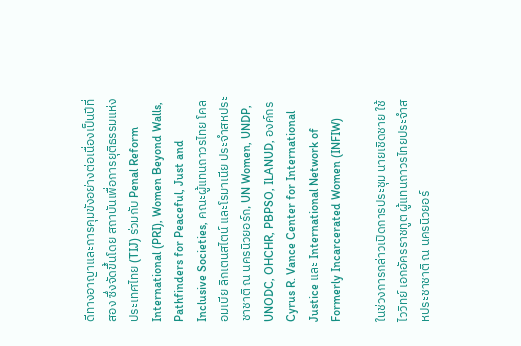ดีทางอาญาและการคุมขังอย่างต่อเนื่องเป็นปีที่สอง ซึ่งจัดขึ้นโดย สถาบันเพื่อการยุติธรรมแห่งประเทศไทย (TIJ) ร่วมกับ Penal Reform International (PRI), Women Beyond Walls, Pathfinders for Peaceful, Just and Inclusive Societies, คณะผู้แทนถาวรไทย โคลอมเบีย ลิกเตนสไตน์ และโรมาเนีย ประจำสหประชาชาติ ณ นครนิวยอร์ก, UN Women, UNDP, UNODC, OHCHR, PBPSO, ILANUD, องค์กร Cyrus R. Vance Center for International Justice และ International Network of Formerly Incarcerated Women (INFIW)

ในช่วงการกล่าวเปิดการประชุม นายเชิดชาย ใช้ไววิทย์ เอกอัครราชทูต ผู้แทนถาวรไทยประจำสหประชาชาติ ณ นครนิวยอร์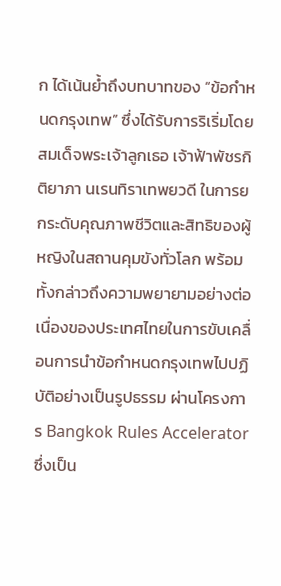ก ได้เน้นย้ำถึงบทบาทของ “ข้อกำหนดกรุงเทพ” ซึ่งได้รับการริเริ่มโดยสมเด็จพระเจ้าลูกเธอ เจ้าฟ้าพัชรกิติยาภา นเรนทิราเทพยวดี ในการยกระดับคุณภาพชีวิตและสิทธิของผู้หญิงในสถานคุมขังทั่วโลก พร้อมทั้งกล่าวถึงความพยายามอย่างต่อเนื่องของประเทศไทยในการขับเคลื่อนการนำข้อกำหนดกรุงเทพไปปฏิบัติอย่างเป็นรูปธรรม ผ่านโครงการ Bangkok Rules Accelerator ซึ่งเป็น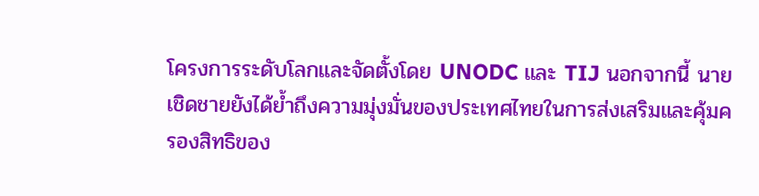โครงการระดับโลกและจัดตั้งโดย UNODC และ TIJ นอกจากนี้ นายเชิดชายยังได้ย้ำถึงความมุ่งมั่นของประเทศไทยในการส่งเสริมและคุ้มครองสิทธิของ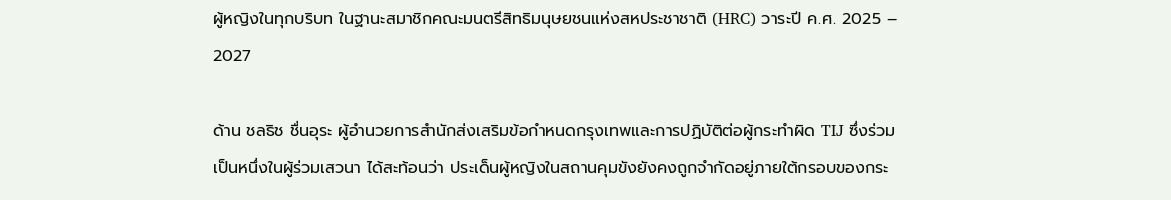ผู้หญิงในทุกบริบท ในฐานะสมาชิกคณะมนตรีสิทธิมนุษยชนแห่งสหประชาชาติ (HRC) วาระปี ค.ศ. 2025 – 2027

ด้าน ชลธิช ชื่นอุระ ผู้อำนวยการสำนักส่งเสริมข้อกำหนดกรุงเทพและการปฏิบัติต่อผู้กระทำผิด TIJ ซึ่งร่วมเป็นหนึ่งในผู้ร่วมเสวนา ได้สะท้อนว่า ประเด็นผู้หญิงในสถานคุมขังยังคงถูกจำกัดอยู่ภายใต้กรอบของกระ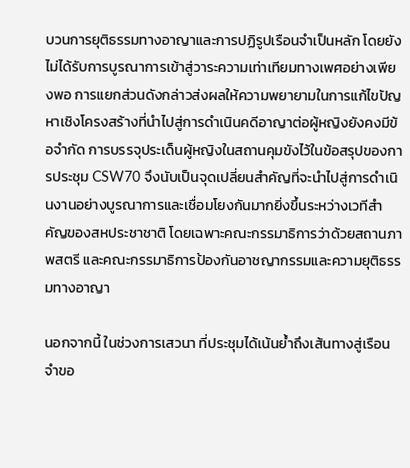บวนการยุติธรรมทางอาญาและการปฏิรูปเรือนจำเป็นหลัก โดยยังไม่ได้รับการบูรณาการเข้าสู่วาระความเท่าเทียมทางเพศอย่างเพียงพอ การแยกส่วนดังกล่าวส่งผลให้ความพยายามในการแก้ไขปัญหาเชิงโครงสร้างที่นำไปสู่การดำเนินคดีอาญาต่อผู้หญิงยังคงมีข้อจำกัด การบรรจุประเด็นผู้หญิงในสถานคุมขังไว้ในข้อสรุปของการประชุม CSW70 จึงนับเป็นจุดเปลี่ยนสำคัญที่จะนำไปสู่การดำเนินงานอย่างบูรณาการและเชื่อมโยงกันมากยิ่งขึ้นระหว่างเวทีสำคัญของสหประชาชาติ โดยเฉพาะคณะกรรมาธิการว่าด้วยสถานภาพสตรี และคณะกรรมาธิการป้องกันอาชญากรรมและความยุติธรรมทางอาญา

นอกจากนี้ ในช่วงการเสวนา ที่ประชุมได้เน้นย้ำถึงเส้นทางสู่เรือนจำขอ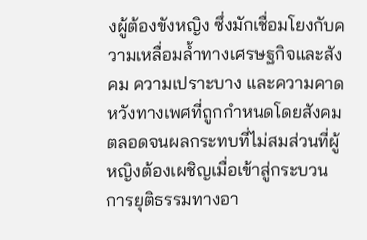งผู้ต้องขังหญิง ซึ่งมักเชื่อมโยงกับความเหลื่อมล้ำทางเศรษฐกิจและสังคม ความเปราะบาง และความคาดหวังทางเพศที่ถูกกำหนดโดยสังคม ตลอดจนผลกระทบที่ไม่สมส่วนที่ผู้หญิงต้องเผชิญเมื่อเข้าสู่กระบวนการยุติธรรมทางอา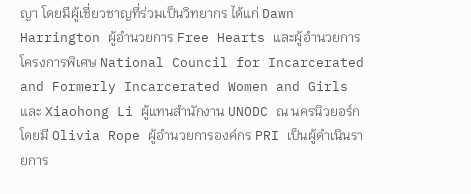ญา โดยมีผู้เชี่ยวชาญที่ร่วมเป็นวิทยากร ได้แก่ Dawn Harrington ผู้อำนวยการ Free Hearts และผู้อำนวยการโครงการพิเศษ National Council for Incarcerated and Formerly Incarcerated Women and Girls และ Xiaohong Li ผู้แทนสำนักงาน UNODC ณ นครนิวยอร์ก โดยมี Olivia Rope ผู้อำนวยการองค์กร PRI เป็นผู้ดำเนินรายการ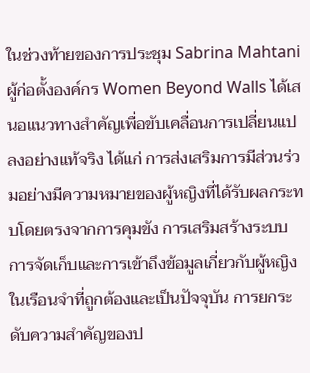ในช่วงท้ายของการประชุม Sabrina Mahtani ผู้ก่อตั้งองค์กร Women Beyond Walls ได้เสนอแนวทางสำคัญเพื่อขับเคลื่อนการเปลี่ยนแปลงอย่างแท้จริง ได้แก่ การส่งเสริมการมีส่วนร่วมอย่างมีความหมายของผู้หญิงที่ได้รับผลกระทบโดยตรงจากการคุมขัง การเสริมสร้างระบบการจัดเก็บและการเข้าถึงข้อมูลเกี่ยวกับผู้หญิงในเรือนจำที่ถูกต้องและเป็นปัจจุบัน การยกระดับความสำคัญของป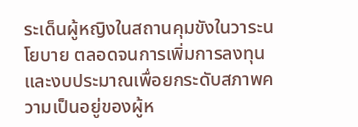ระเด็นผู้หญิงในสถานคุมขังในวาระนโยบาย ตลอดจนการเพิ่มการลงทุนและงบประมาณเพื่อยกระดับสภาพความเป็นอยู่ของผู้ห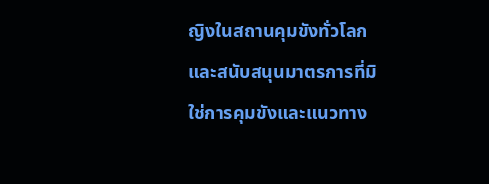ญิงในสถานคุมขังทั่วโลก และสนับสนุนมาตรการที่มิใช่การคุมขังและแนวทาง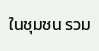ในชุมชน รวม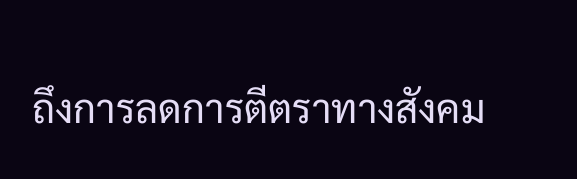ถึงการลดการตีตราทางสังคม